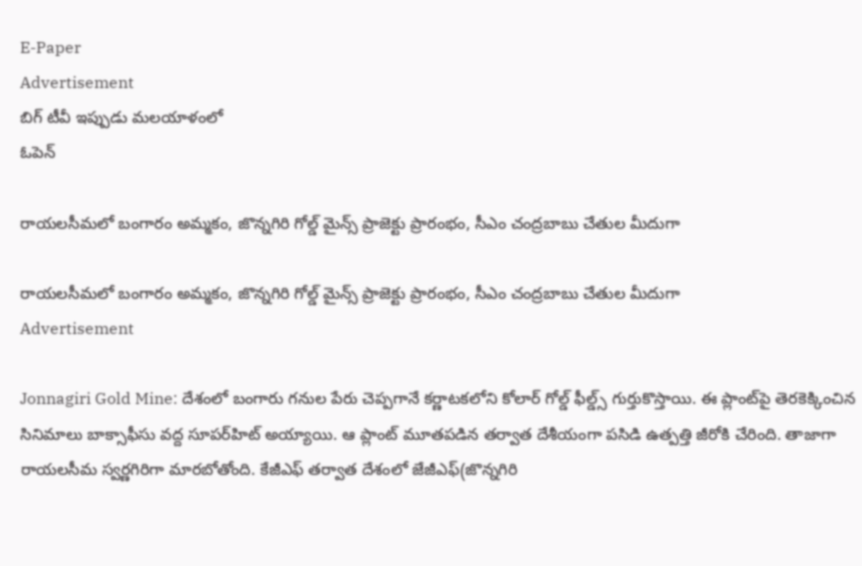E-Paper
Advertisement
బిగ్ టీవీ ఇప్పుడు మలయాళంలో
ఓపెన్

రాయలసీమలో బంగారం అమ్మకం, జొన్నగిరి గోల్డ్ మైన్స్ ప్రాజెక్టు ప్రారంభం, సీఎం చంద్రబాబు చేతుల మీదుగా

రాయలసీమలో బంగారం అమ్మకం, జొన్నగిరి గోల్డ్ మైన్స్ ప్రాజెక్టు ప్రారంభం, సీఎం చంద్రబాబు చేతుల మీదుగా
Advertisement

Jonnagiri Gold Mine: దేశంలో బంగారు గనుల పేరు చెప్పగానే కర్ణాటకలోని కోలార్ గోల్డ్ ఫీల్డ్స్ గుర్తుకొస్తాయి. ఈ ప్లాంట్‌పై తెరకెక్కించిన  సినిమాలు బాక్సాఫీసు వద్ద సూపర్‌హిట్ అయ్యాయి. ఆ ప్లాంట్ మూతపడిన తర్వాత దేశీయంగా పసిడి ఉత్పత్తి జీరోకి చేరింది. తాజాగా రాయలసీమ స్వర్ణగిరి‌గా మారబోతోంది. కేజీఎఫ్ తర్వాత దేశంలో జేజీఎఫ్‌(జొన్నగిరి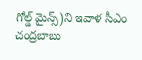గోల్డ్ మైన్స్)ని ఇవాళ సీఎం చంద్రబాబు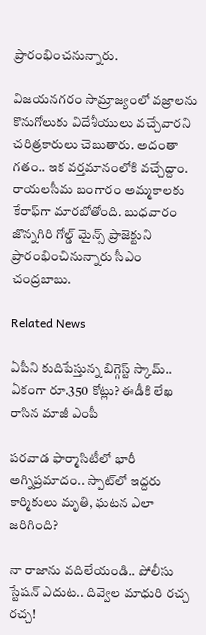ప్రారంభించనున్నారు.

విజయనగరం సామ్రాజ్యంలో వజ్రాలను కొనుగోలుకు విదేశీయులు వచ్చేవారని చరిత్రకారులు చెబుతారు. అదంతా గతం.. ఇక వర్తమానంలోకి వచ్చేద్దాం. రాయలసీమ బంగారం అమ్మకాలకు కేరాఫ్‌గా మారబోతోంది. బుధవారం జొన్నగిరి గోల్డ్ మైన్స్ ప్రాజెక్టుని ప్రారంభించినున్నారు సీఎం చంద్రబాబు.

Related News

ఏపీని కుదిపేస్తున్న బిగ్గెస్ట్ స్కామ్.. ఏకంగా రూ.350 కోట్లు? ఈడీకి లేఖ రాసిన మాజీ ఎంపీ

పరవాడ ఫార్మాసిటీలో భారీ అగ్నిప్రమాదం.. స్పాట్‌లో ఇద్దరు కార్మికులు మృతి, ఘటన ఎలా జరిగింది?

నా రాజాను వదిలేయండి.. పోలీసు స్టేషన్ ఎదుట.. దివ్వెల మాధురి రచ్చ రచ్చ!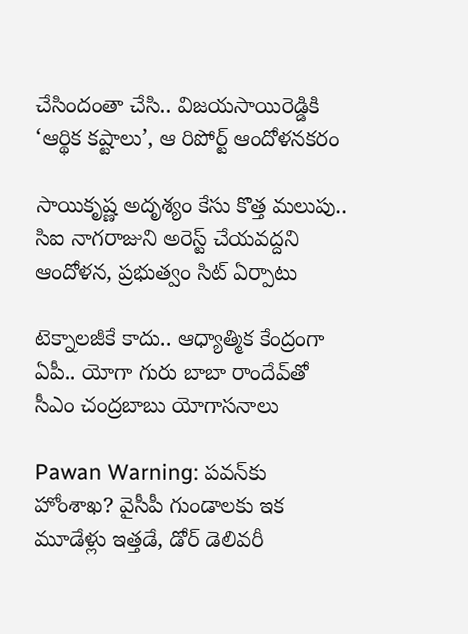చేసిందంతా చేసి.. విజయసాయిరెడ్డికి ‘ఆర్థిక కష్టాలు’, ఆ రిపోర్ట్ ఆందోళనకరం

సాయికృష్ణ అదృశ్యం కేసు కొత్త మలుపు.. సిఐ నాగరాజుని అరెస్ట్ చేయవద్దని ఆందోళన, ప్రభుత్వం సిట్ ఏర్పాటు

టెక్నాలజీకే కాదు.. ఆధ్యాత్మిక కేంద్రంగా ఏపీ.. యోగా గురు బాబా రాందేవ్‌‌తో సీఎం చంద్రబాబు యోగాసనాలు

Pawan Warning: పవన్‌కు హోంశాఖ? వైసీపీ గుండాలకు ఇక మూడేళ్లు ఇత్తడే, డోర్ డెలివరీ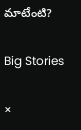మాటేంటి?

Big Stories

×